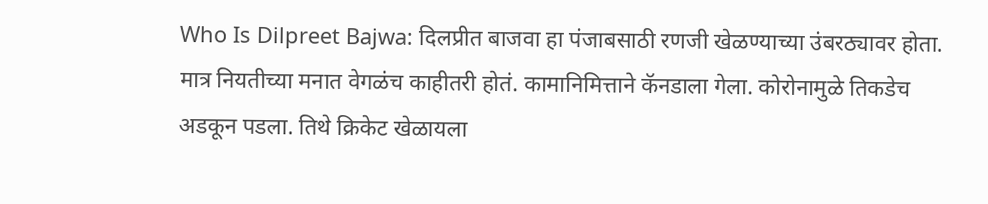Who Is Dilpreet Bajwa: दिलप्रीत बाजवा हा पंजाबसाठी रणजी खेळण्याच्या उंबरठ्यावर होता. मात्र नियतीच्या मनात वेगळंच काहीतरी होतं. कामानिमित्ताने कॅनडाला गेला. कोरोनामुळे तिकडेच अडकून पडला. तिथे क्रिकेट खेळायला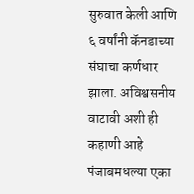सुरुवात केली आणि ६ वर्षांनी कॅनडाच्या संघाचा कर्णधार झाला. अविश्वसनीय वाटावी अशी ही कहाणी आहे पंजाबमधल्या एका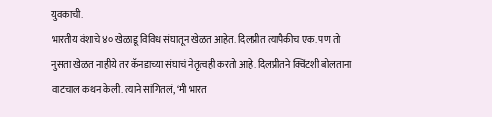युवकाची.
भारतीय वंशाचे ४० खेळाडू विविध संघातून खेळत आहेत. दिलप्रीत त्यापैकीच एक. पण तो नुसता खेळत नाहीये तर कॅनडाच्या संघाचं नेतृत्वही करतो आहे. दिलप्रीतने क्विंटशी बोलताना वाटचाल कथन केली. त्याने सांगितलं, ‘मी भारत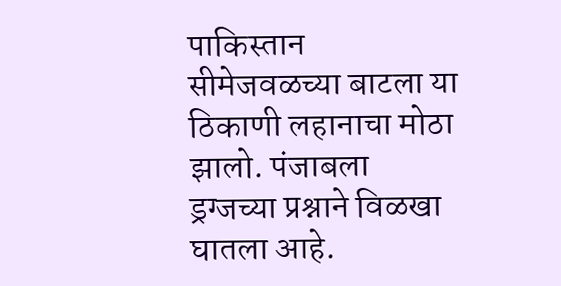पाकिस्तान सीमेजवळच्या बाटला या ठिकाणी लहानाचा मोठा झालो. पंजाबला ड्रग्जच्या प्रश्नाने विळखा घातला आहे.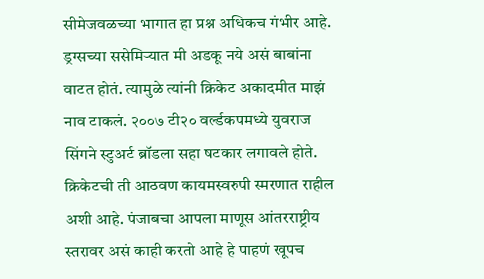सीमेजवळच्या भागात हा प्रश्न अधिकच गंभीर आहे. ड्रग्सच्या ससेमिऱ्यात मी अडकू नये असं बाबांना वाटत होतं. त्यामुळे त्यांनी क्रिकेट अकादमीत माझं नाव टाकलं. २००७ टी२० वर्ल्डकपमध्ये युवराज सिंगने स्टुअर्ट ब्रॉडला सहा षटकार लगावले होते. क्रिकेटची ती आठवण कायमस्वरुपी स्मरणात राहील अशी आहे. पंजाबचा आपला माणूस आंतरराष्ट्रीय स्तरावर असं काही करतो आहे हे पाहणं खूपच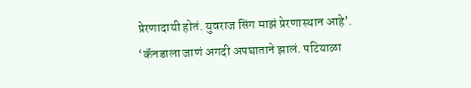प्रेरणादायी होतं. युवराज सिंग माझं प्रेरणास्थान आहे’.
‘कॅनडाला जाणं अगदी अपघाताने झालं. पटियाळा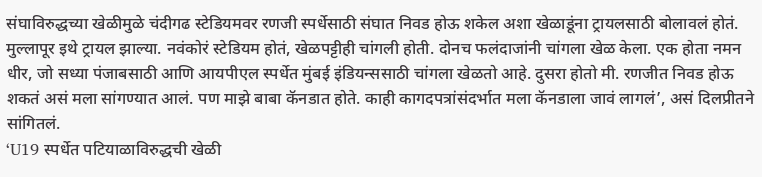संघाविरुद्धच्या खेळीमुळे चंदीगढ स्टेडियमवर रणजी स्पर्धेसाठी संघात निवड होऊ शकेल अशा खेळाडूंना ट्रायलसाठी बोलावलं होतं. मुल्लापूर इथे ट्रायल झाल्या. नवंकोरं स्टेडियम होतं, खेळपट्टीही चांगली होती. दोनच फलंदाजांनी चांगला खेळ केला. एक होता नमन धीर, जो सध्या पंजाबसाठी आणि आयपीएल स्पर्धेत मुंबई इंडियन्ससाठी चांगला खेळतो आहे. दुसरा होतो मी. रणजीत निवड होऊ शकतं असं मला सांगण्यात आलं. पण माझे बाबा कॅनडात होते. काही कागदपत्रांसंदर्भात मला कॅनडाला जावं लागलं’, असं दिलप्रीतने सांगितलं.
‘U19 स्पर्धेत पटियाळाविरुद्धची खेळी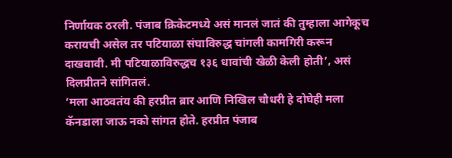निर्णायक ठरली. पंजाब क्रिकेटमध्ये असं मानलं जातं की तुम्हाला आगेकूच करायची असेल तर पटियाळा संघाविरुद्ध चांगली कामगिरी करून दाखवावी. मी पटियाळाविरुद्धच १३६ धावांची खेळी केली होती’, असं दिलप्रीतने सांगितलं.
‘मला आठवतंय की हरप्रीत ब्रार आणि निखिल चौधरी हे दोघेही मला कॅनडाला जाऊ नको सांगत होते. हरप्रीत पंजाब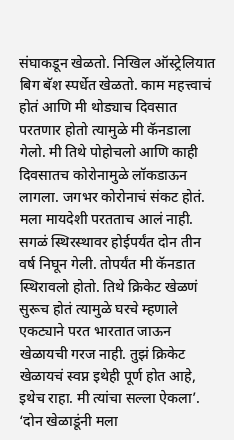संघाकडून खेळतो. निखिल ऑस्ट्रेलियात बिग बॅश स्पर्धेत खेळतो. काम महत्त्वाचं होतं आणि मी थोड्याच दिवसात परतणार होतो त्यामुळे मी कॅनडाला गेलो. मी तिथे पोहोचलो आणि काही दिवसातच कोरोनामुळे लॉकडाऊन लागला. जगभर कोरोनाचं संकट होतं. मला मायदेशी परतताच आलं नाही. सगळं स्थिरस्थावर होईपर्यंत दोन तीन वर्ष निघून गेली. तोपर्यंत मी कॅनडात स्थिरावलो होतो. तिथे क्रिकेट खेळणं सुरूच होतं त्यामुळे घरचे म्हणाले एकट्याने परत भारतात जाऊन खेळायची गरज नाही. तुझं क्रिकेट खेळायचं स्वप्न इथेही पूर्ण होत आहे, इथेच राहा. मी त्यांचा सल्ला ऐकला’.
‘दोन खेळाडूंनी मला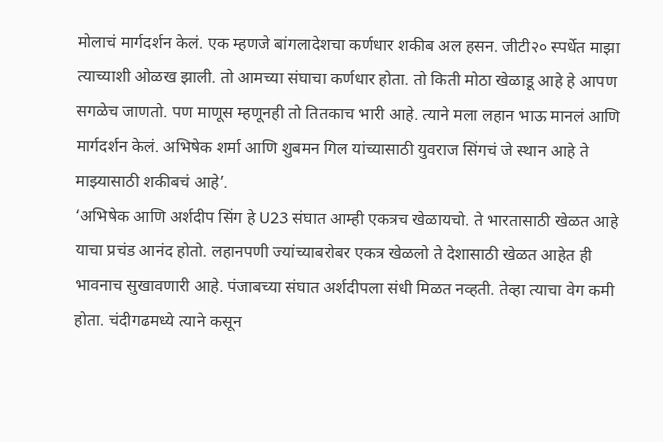मोलाचं मार्गदर्शन केलं. एक म्हणजे बांगलादेशचा कर्णधार शकीब अल हसन. जीटी२० स्पर्धेत माझा त्याच्याशी ओळख झाली. तो आमच्या संघाचा कर्णधार होता. तो किती मोठा खेळाडू आहे हे आपण सगळेच जाणतो. पण माणूस म्हणूनही तो तितकाच भारी आहे. त्याने मला लहान भाऊ मानलं आणि मार्गदर्शन केलं. अभिषेक शर्मा आणि शुबमन गिल यांच्यासाठी युवराज सिंगचं जे स्थान आहे ते माझ्यासाठी शकीबचं आहे’.
‘अभिषेक आणि अर्शदीप सिंग हे U23 संघात आम्ही एकत्रच खेळायचो. ते भारतासाठी खेळत आहे याचा प्रचंड आनंद होतो. लहानपणी ज्यांच्याबरोबर एकत्र खेळलो ते देशासाठी खेळत आहेत ही भावनाच सुखावणारी आहे. पंजाबच्या संघात अर्शदीपला संधी मिळत नव्हती. तेव्हा त्याचा वेग कमी होता. चंदीगढमध्ये त्याने कसून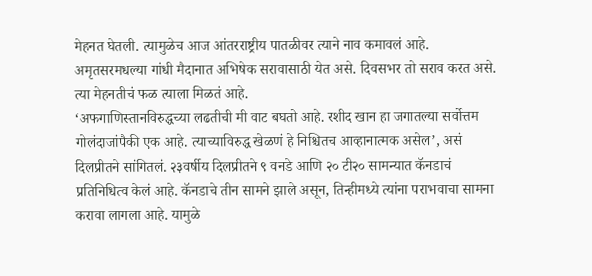मेहनत घेतली. त्यामुळेच आज आंतरराष्ट्रीय पातळीवर त्याने नाव कमावलं आहे. अमृतसरमधल्या गांधी मैदानात अभिषेक सरावासाठी येत असे. दिवसभर तो सराव करत असे. त्या मेहनतीचं फळ त्याला मिळतं आहे.
‘अफगाणिस्तानविरुद्धच्या लढतीची मी वाट बघतो आहे. रशीद खान हा जगातल्या सर्वोत्तम गोलंदाजांपैकी एक आहे. त्याच्याविरुद्ध खेळणं हे निश्चितच आव्हानात्मक असेल’, असं दिलप्रीतने सांगितलं. २३वर्षीय दिलप्रीतने ९ वनडे आणि २० टी२० सामन्यात कॅनडाचं प्रतिनिधित्व केलं आहे. कॅनडाचे तीन सामने झाले असून, तिन्हीमध्ये त्यांना पराभवाचा सामना करावा लागला आहे. यामुळे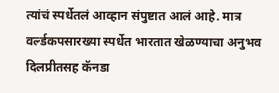त्यांचं स्पर्धेतलं आव्हान संपुष्टात आलं आहे. मात्र वर्ल्डकपसारख्या स्पर्धेत भारतात खेळण्याचा अनुभव दिलप्रीतसह कॅनडा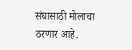संघासाठी मोलाचा ठरणार आहे.